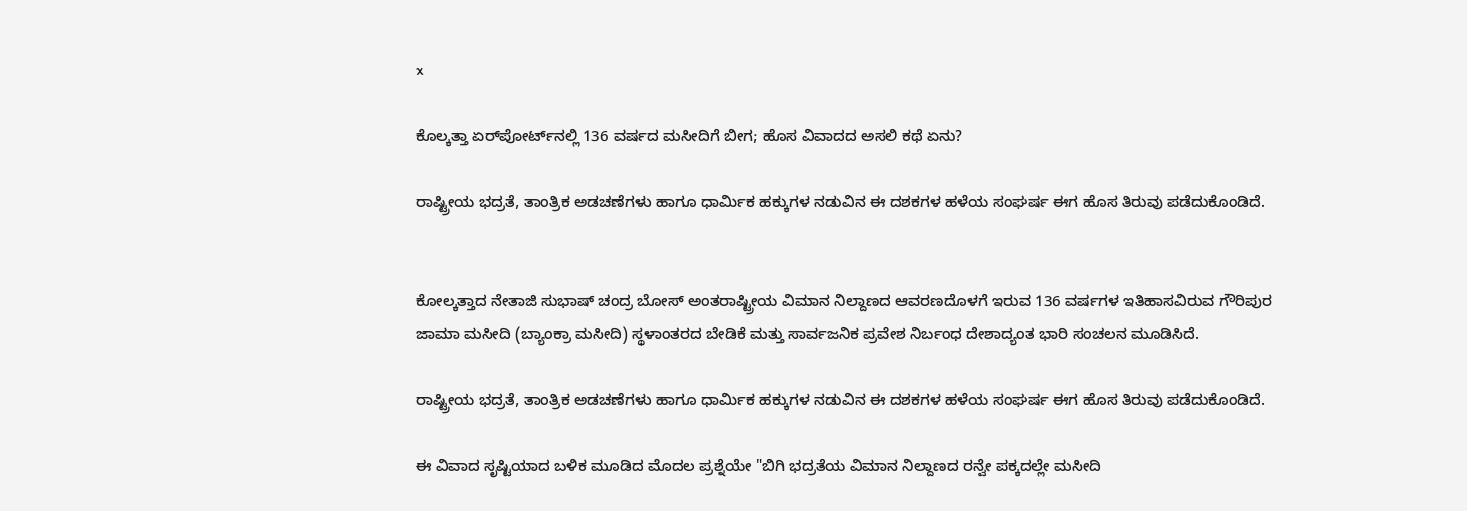x

ಕೊಲ್ಕತ್ತಾ ಏರ್‌ಪೋರ್ಟ್‌ನಲ್ಲಿ 136 ವರ್ಷದ ಮಸೀದಿಗೆ ಬೀಗ; ಹೊಸ ವಿವಾದದ ಅಸಲಿ ಕಥೆ ಏನು?

ರಾಷ್ಟ್ರೀಯ ಭದ್ರತೆ, ತಾಂತ್ರಿಕ ಅಡಚಣೆಗಳು ಹಾಗೂ ಧಾರ್ಮಿಕ ಹಕ್ಕುಗಳ ನಡುವಿನ ಈ ದಶಕಗಳ ಹಳೆಯ ಸಂಘರ್ಷ ಈಗ ಹೊಸ ತಿರುವು ಪಡೆದುಕೊಂಡಿದೆ.


ಕೋಲ್ಕತ್ತಾದ ನೇತಾಜಿ ಸುಭಾಷ್ ಚಂದ್ರ ಬೋಸ್ ಅಂತರಾಷ್ಟ್ರೀಯ ವಿಮಾನ ನಿಲ್ದಾಣದ ಆವರಣದೊಳಗೆ ಇರುವ 136 ವರ್ಷಗಳ ಇತಿಹಾಸವಿರುವ ಗೌರಿಪುರ ಜಾಮಾ ಮಸೀದಿ (ಬ್ಯಾಂಕ್ರಾ ಮಸೀದಿ) ಸ್ಥಳಾಂತರದ ಬೇಡಿಕೆ ಮತ್ತು ಸಾರ್ವಜನಿಕ ಪ್ರವೇಶ ನಿರ್ಬಂಧ ದೇಶಾದ್ಯಂತ ಭಾರಿ ಸಂಚಲನ ಮೂಡಿಸಿದೆ.

ರಾಷ್ಟ್ರೀಯ ಭದ್ರತೆ, ತಾಂತ್ರಿಕ ಅಡಚಣೆಗಳು ಹಾಗೂ ಧಾರ್ಮಿಕ ಹಕ್ಕುಗಳ ನಡುವಿನ ಈ ದಶಕಗಳ ಹಳೆಯ ಸಂಘರ್ಷ ಈಗ ಹೊಸ ತಿರುವು ಪಡೆದುಕೊಂಡಿದೆ.

ಈ ವಿವಾದ ಸೃಷ್ಟಿಯಾದ ಬಳಿಕ ಮೂಡಿದ ಮೊದಲ ಪ್ರಶ್ನೆಯೇ "ಬಿಗಿ ಭದ್ರತೆಯ ವಿಮಾನ ನಿಲ್ದಾಣದ ರನ್ವೇ ಪಕ್ಕದಲ್ಲೇ ಮಸೀದಿ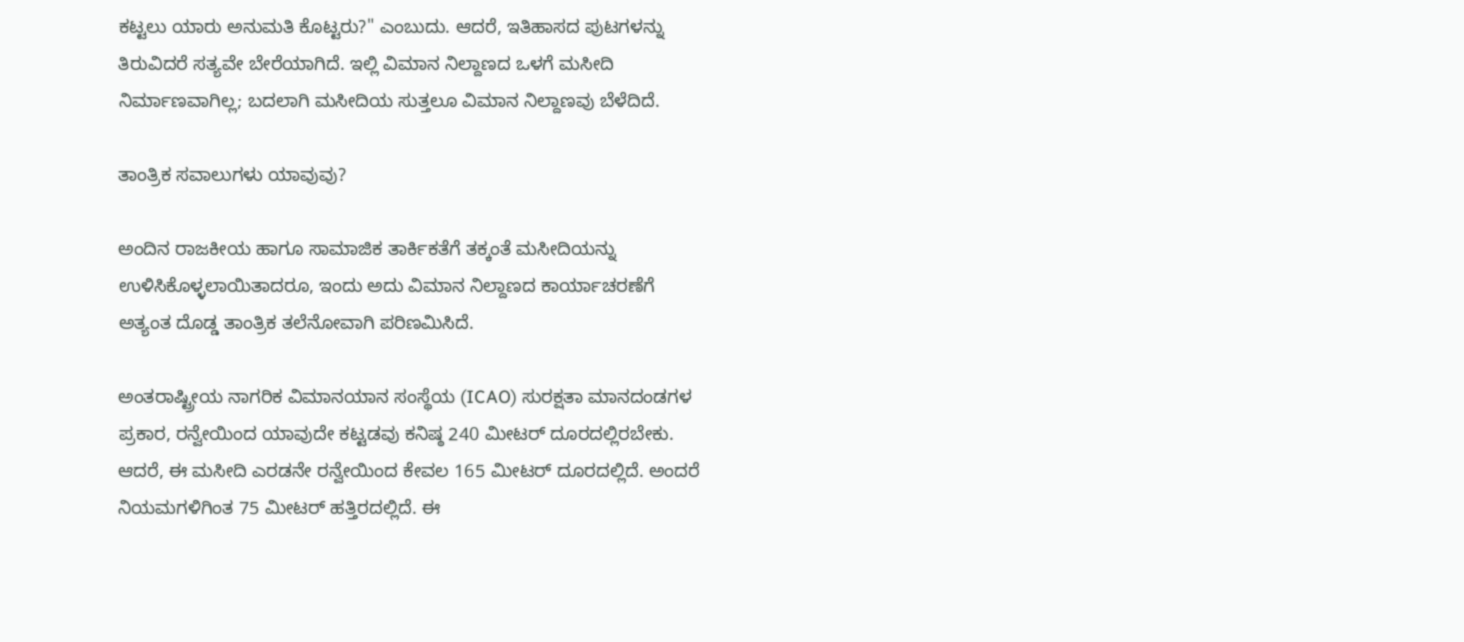ಕಟ್ಟಲು ಯಾರು ಅನುಮತಿ ಕೊಟ್ಟರು?" ಎಂಬುದು. ಆದರೆ, ಇತಿಹಾಸದ ಪುಟಗಳನ್ನು ತಿರುವಿದರೆ ಸತ್ಯವೇ ಬೇರೆಯಾಗಿದೆ. ಇಲ್ಲಿ ವಿಮಾನ ನಿಲ್ದಾಣದ ಒಳಗೆ ಮಸೀದಿ ನಿರ್ಮಾಣವಾಗಿಲ್ಲ; ಬದಲಾಗಿ ಮಸೀದಿಯ ಸುತ್ತಲೂ ವಿಮಾನ ನಿಲ್ದಾಣವು ಬೆಳೆದಿದೆ.

ತಾಂತ್ರಿಕ ಸವಾಲುಗಳು ಯಾವುವು?

ಅಂದಿನ ರಾಜಕೀಯ ಹಾಗೂ ಸಾಮಾಜಿಕ ತಾರ್ಕಿಕತೆಗೆ ತಕ್ಕಂತೆ ಮಸೀದಿಯನ್ನು ಉಳಿಸಿಕೊಳ್ಳಲಾಯಿತಾದರೂ, ಇಂದು ಅದು ವಿಮಾನ ನಿಲ್ದಾಣದ ಕಾರ್ಯಾಚರಣೆಗೆ ಅತ್ಯಂತ ದೊಡ್ಡ ತಾಂತ್ರಿಕ ತಲೆನೋವಾಗಿ ಪರಿಣಮಿಸಿದೆ.

ಅಂತರಾಷ್ಟ್ರೀಯ ನಾಗರಿಕ ವಿಮಾನಯಾನ ಸಂಸ್ಥೆಯ (ICAO) ಸುರಕ್ಷತಾ ಮಾನದಂಡಗಳ ಪ್ರಕಾರ, ರನ್ವೇಯಿಂದ ಯಾವುದೇ ಕಟ್ಟಡವು ಕನಿಷ್ಠ 240 ಮೀಟರ್ ದೂರದಲ್ಲಿರಬೇಕು. ಆದರೆ, ಈ ಮಸೀದಿ ಎರಡನೇ ರನ್ವೇಯಿಂದ ಕೇವಲ 165 ಮೀಟರ್ ದೂರದಲ್ಲಿದೆ. ಅಂದರೆ ನಿಯಮಗಳಿಗಿಂತ 75 ಮೀಟರ್ ಹತ್ತಿರದಲ್ಲಿದೆ. ಈ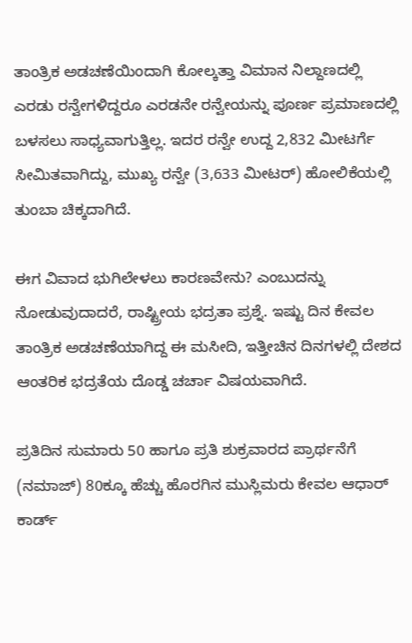ತಾಂತ್ರಿಕ ಅಡಚಣೆಯಿಂದಾಗಿ ಕೋಲ್ಕತ್ತಾ ವಿಮಾನ ನಿಲ್ದಾಣದಲ್ಲಿ ಎರಡು ರನ್ವೇಗಳಿದ್ದರೂ ಎರಡನೇ ರನ್ವೇಯನ್ನು ಪೂರ್ಣ ಪ್ರಮಾಣದಲ್ಲಿ ಬಳಸಲು ಸಾಧ್ಯವಾಗುತ್ತಿಲ್ಲ. ಇದರ ರನ್ವೇ ಉದ್ದ 2,832 ಮೀಟರ್ಗೆ ಸೀಮಿತವಾಗಿದ್ದು, ಮುಖ್ಯ ರನ್ವೇ (3,633 ಮೀಟರ್) ಹೋಲಿಕೆಯಲ್ಲಿ ತುಂಬಾ ಚಿಕ್ಕದಾಗಿದೆ.

ಈಗ ವಿವಾದ ಭುಗಿಲೇಳಲು ಕಾರಣವೇನು? ಎಂಬುದನ್ನು ನೋಡುವುದಾದರೆ, ರಾಷ್ಟ್ರೀಯ ಭದ್ರತಾ ಪ್ರಶ್ನೆ. ಇಷ್ಟು ದಿನ ಕೇವಲ ತಾಂತ್ರಿಕ ಅಡಚಣೆಯಾಗಿದ್ದ ಈ ಮಸೀದಿ, ಇತ್ತೀಚಿನ ದಿನಗಳಲ್ಲಿ ದೇಶದ ಆಂತರಿಕ ಭದ್ರತೆಯ ದೊಡ್ಡ ಚರ್ಚಾ ವಿಷಯವಾಗಿದೆ.

ಪ್ರತಿದಿನ ಸುಮಾರು 50 ಹಾಗೂ ಪ್ರತಿ ಶುಕ್ರವಾರದ ಪ್ರಾರ್ಥನೆಗೆ (ನಮಾಜ್) 80ಕ್ಕೂ ಹೆಚ್ಚು ಹೊರಗಿನ ಮುಸ್ಲಿಮರು ಕೇವಲ ಆಧಾರ್ ಕಾರ್ಡ್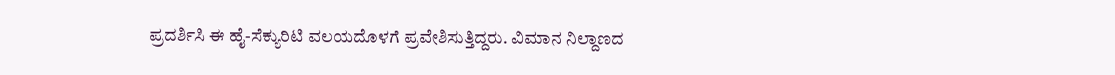ಪ್ರದರ್ಶಿಸಿ ಈ ಹೈ-ಸೆಕ್ಯುರಿಟಿ ವಲಯದೊಳಗೆ ಪ್ರವೇಶಿಸುತ್ತಿದ್ದರು. ವಿಮಾನ ನಿಲ್ದಾಣದ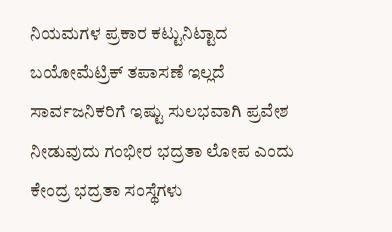ನಿಯಮಗಳ ಪ್ರಕಾರ ಕಟ್ಟುನಿಟ್ಟಾದ ಬಯೋಮೆಟ್ರಿಕ್ ತಪಾಸಣೆ ಇಲ್ಲದೆ ಸಾರ್ವಜನಿಕರಿಗೆ ಇಷ್ಟು ಸುಲಭವಾಗಿ ಪ್ರವೇಶ ನೀಡುವುದು ಗಂಭೀರ ಭದ್ರತಾ ಲೋಪ ಎಂದು ಕೇಂದ್ರ ಭದ್ರತಾ ಸಂಸ್ಥೆಗಳು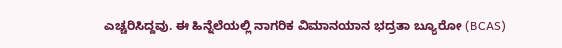ಎಚ್ಚರಿಸಿದ್ದವು. ಈ ಹಿನ್ನೆಲೆಯಲ್ಲಿ ನಾಗರಿಕ ವಿಮಾನಯಾನ ಭದ್ರತಾ ಬ್ಯೂರೋ (BCAS)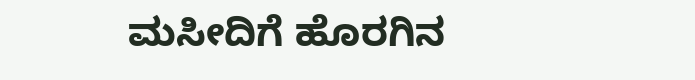ಮಸೀದಿಗೆ ಹೊರಗಿನ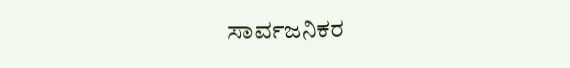ಸಾರ್ವಜನಿಕರ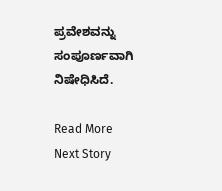ಪ್ರವೇಶವನ್ನು ಸಂಪೂರ್ಣವಾಗಿ ನಿಷೇಧಿಸಿದೆ.

Read More
Next Story